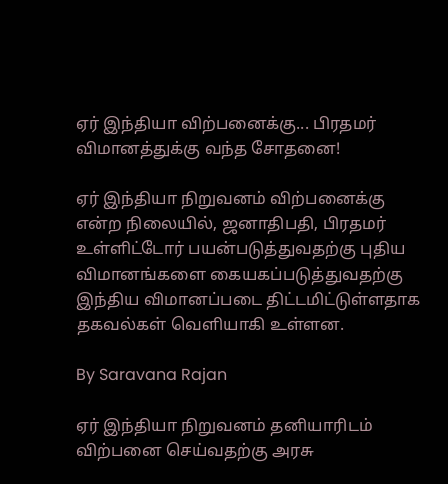ஏர் இந்தியா விற்பனைக்கு... பிரதமர் விமானத்துக்கு வந்த சோதனை!

ஏர் இந்தியா நிறுவனம் விற்பனைக்கு என்ற நிலையில், ஜனாதிபதி, பிரதமர் உள்ளிட்டோர் பயன்படுத்துவதற்கு புதிய விமானங்களை கையகப்படுத்துவதற்கு இந்திய விமானப்படை திட்டமிட்டுள்ளதாக தகவல்கள் வெளியாகி உள்ளன.

By Saravana Rajan

ஏர் இந்தியா நிறுவனம் தனியாரிடம் விற்பனை செய்வதற்கு அரசு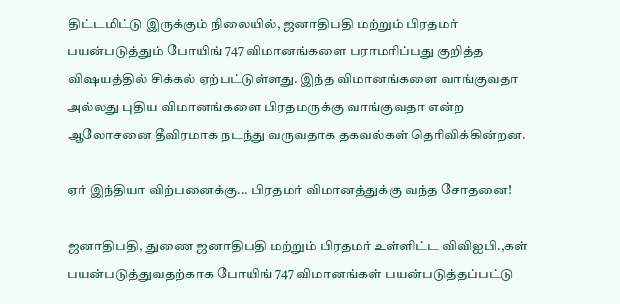திட்டமிட்டு இருக்கும் நிலையில், ஜனாதிபதி மற்றும் பிரதமர் பயன்படுத்தும் போயிங் 747 விமானங்களை பராமரிப்பது குறித்த விஷயத்தில் சிக்கல் ஏற்பட்டுள்ளது. இந்த விமானங்களை வாங்குவதா அல்லது புதிய விமானங்களை பிரதமருக்கு வாங்குவதா என்ற ஆலோசனை தீவிரமாக நடந்து வருவதாக தகவல்கள் தெரிவிக்கின்றன.

ஏர் இந்தியா விற்பனைக்கு... பிரதமர் விமானத்துக்கு வந்த சோதனை!

ஜனாதிபதி, துணை ஜனாதிபதி மற்றும் பிரதமர் உள்ளிட்ட விவிஐபி.,கள் பயன்படுத்துவதற்காக போயிங் 747 விமானங்கள் பயன்படுத்தப்பட்டு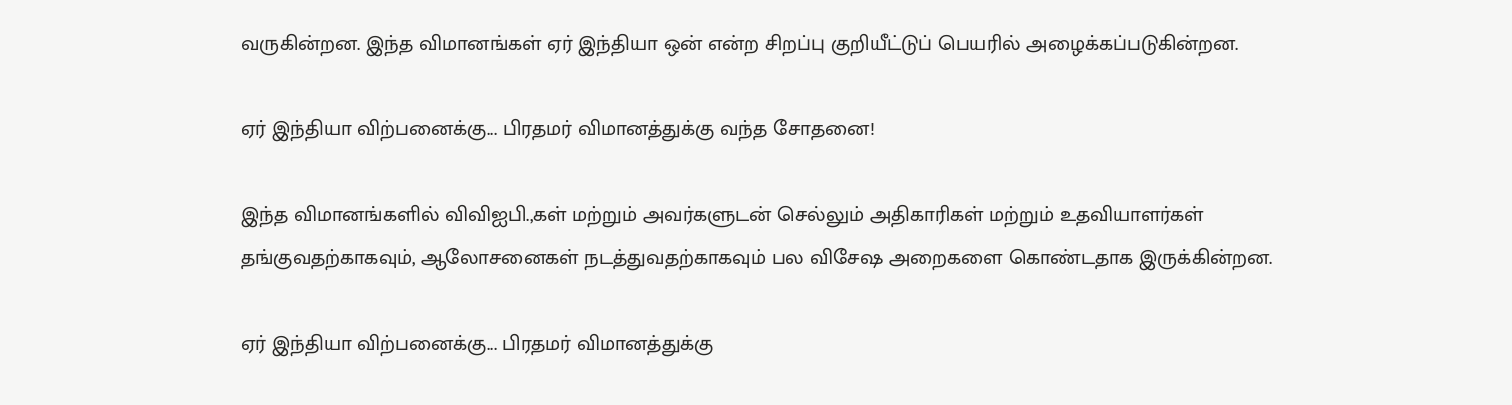வருகின்றன. இந்த விமானங்கள் ஏர் இந்தியா ஒன் என்ற சிறப்பு குறியீட்டுப் பெயரில் அழைக்கப்படுகின்றன.

ஏர் இந்தியா விற்பனைக்கு... பிரதமர் விமானத்துக்கு வந்த சோதனை!

இந்த விமானங்களில் விவிஐபி.,கள் மற்றும் அவர்களுடன் செல்லும் அதிகாரிகள் மற்றும் உதவியாளர்கள் தங்குவதற்காகவும், ஆலோசனைகள் நடத்துவதற்காகவும் பல விசேஷ அறைகளை கொண்டதாக இருக்கின்றன.

ஏர் இந்தியா விற்பனைக்கு... பிரதமர் விமானத்துக்கு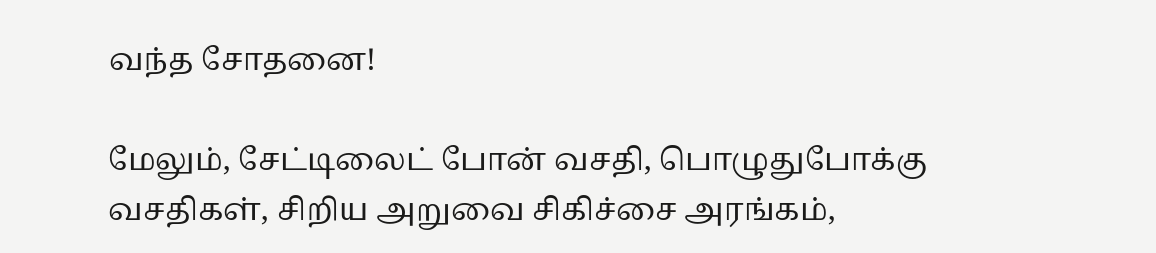வந்த சோதனை!

மேலும், சேட்டிலைட் போன் வசதி, பொழுதுபோக்கு வசதிகள், சிறிய அறுவை சிகிச்சை அரங்கம்,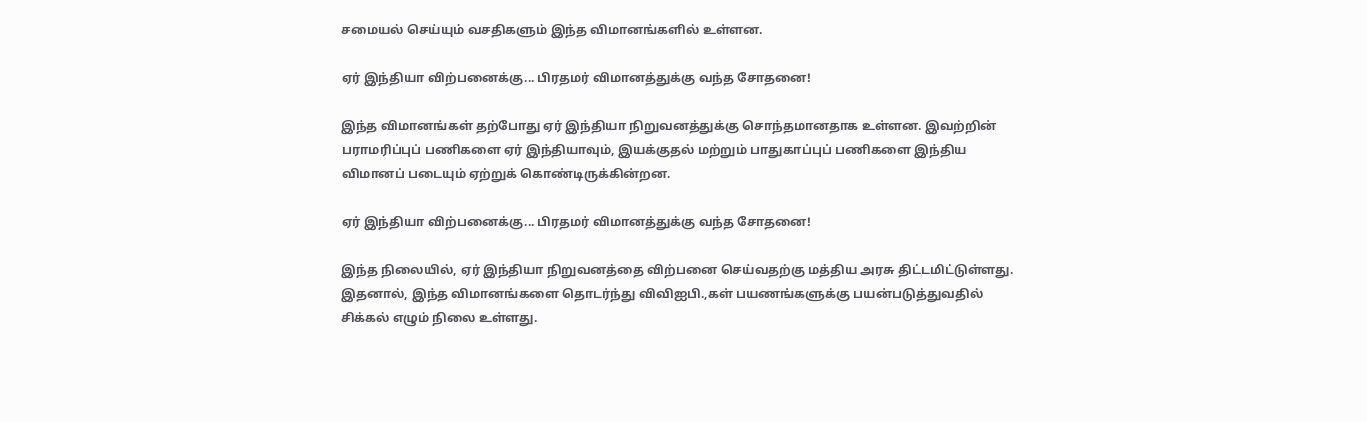சமையல் செய்யும் வசதிகளும் இந்த விமானங்களில் உள்ளன.

ஏர் இந்தியா விற்பனைக்கு... பிரதமர் விமானத்துக்கு வந்த சோதனை!

இந்த விமானங்கள் தற்போது ஏர் இந்தியா நிறுவனத்துக்கு சொந்தமானதாக உள்ளன. இவற்றின் பராமரிப்புப் பணிகளை ஏர் இந்தியாவும், இயக்குதல் மற்றும் பாதுகாப்புப் பணிகளை இந்திய விமானப் படையும் ஏற்றுக் கொண்டிருக்கின்றன.

ஏர் இந்தியா விற்பனைக்கு... பிரதமர் விமானத்துக்கு வந்த சோதனை!

இந்த நிலையில், ஏர் இந்தியா நிறுவனத்தை விற்பனை செய்வதற்கு மத்திய அரசு திட்டமிட்டுள்ளது. இதனால், இந்த விமானங்களை தொடர்ந்து விவிஐபி.,கள் பயணங்களுக்கு பயன்படுத்துவதில் சிக்கல் எழும் நிலை உள்ளது.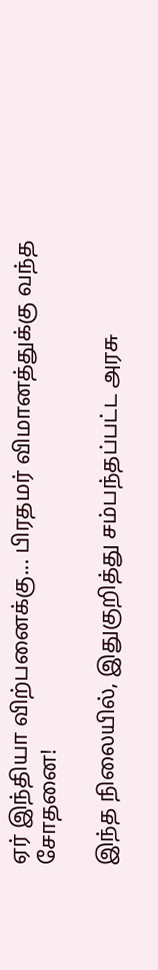ஏர் இந்தியா விற்பனைக்கு... பிரதமர் விமானத்துக்கு வந்த சோதனை!

இந்த நிலையில், இதுகுறித்து சம்பந்தப்பட்ட அரசு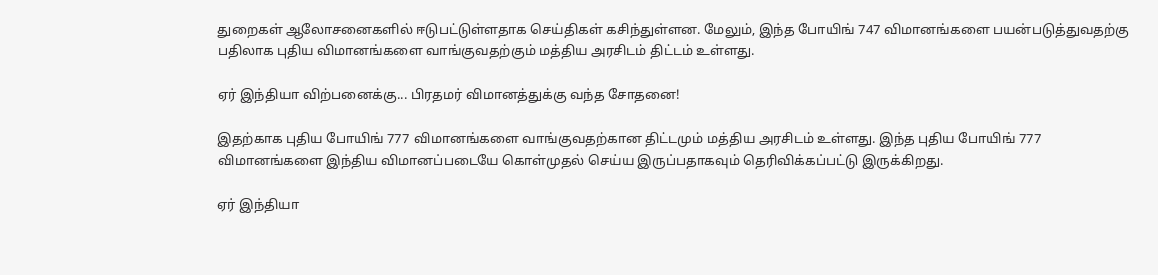துறைகள் ஆலோசனைகளில் ஈடுபட்டுள்ளதாக செய்திகள் கசிந்துள்ளன. மேலும், இந்த போயிங் 747 விமானங்களை பயன்படுத்துவதற்கு பதிலாக புதிய விமானங்களை வாங்குவதற்கும் மத்திய அரசிடம் திட்டம் உள்ளது.

ஏர் இந்தியா விற்பனைக்கு... பிரதமர் விமானத்துக்கு வந்த சோதனை!

இதற்காக புதிய போயிங் 777 விமானங்களை வாங்குவதற்கான திட்டமும் மத்திய அரசிடம் உள்ளது. இந்த புதிய போயிங் 777 விமானங்களை இந்திய விமானப்படையே கொள்முதல் செய்ய இருப்பதாகவும் தெரிவிக்கப்பட்டு இருக்கிறது.

ஏர் இந்தியா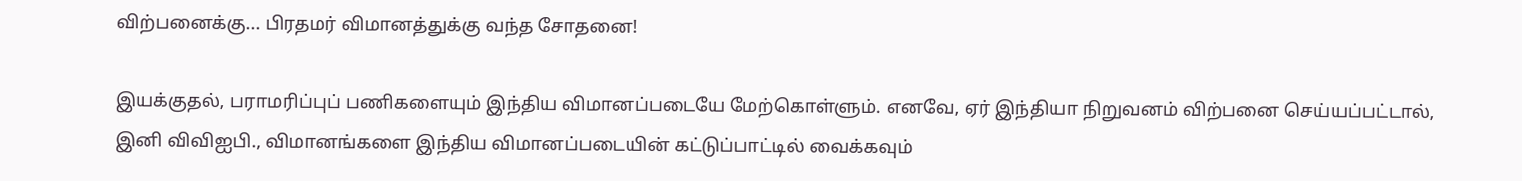விற்பனைக்கு... பிரதமர் விமானத்துக்கு வந்த சோதனை!

இயக்குதல், பராமரிப்புப் பணிகளையும் இந்திய விமானப்படையே மேற்கொள்ளும். எனவே, ஏர் இந்தியா நிறுவனம் விற்பனை செய்யப்பட்டால், இனி விவிஐபி., விமானங்களை இந்திய விமானப்படையின் கட்டுப்பாட்டில் வைக்கவும்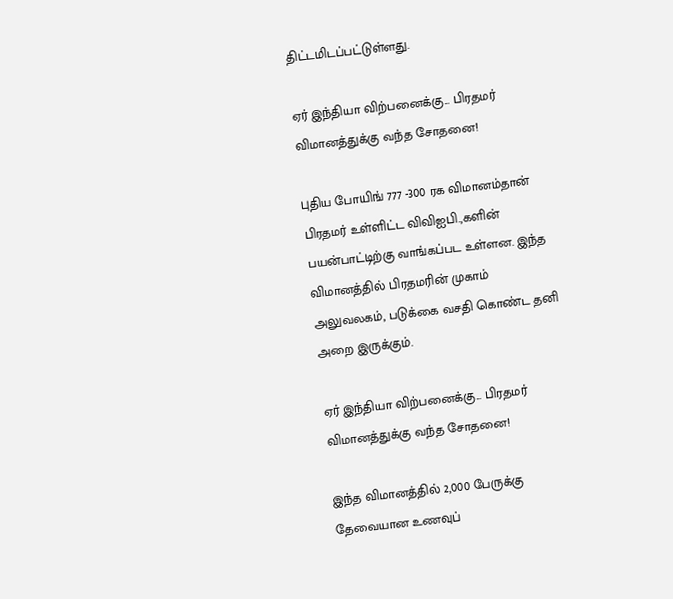திட்டமிடப்பட்டுள்ளது.

ஏர் இந்தியா விற்பனைக்கு... பிரதமர் விமானத்துக்கு வந்த சோதனை!

புதிய போயிங் 777 -300 ரக விமானம்தான் பிரதமர் உள்ளிட்ட விவிஐபி.,களின் பயன்பாட்டிற்கு வாங்கப்பட உள்ளன. இந்த விமானத்தில் பிரதமரின் முகாம் அலுவலகம், படுக்கை வசதி கொண்ட தனி அறை இருக்கும்.

ஏர் இந்தியா விற்பனைக்கு... பிரதமர் விமானத்துக்கு வந்த சோதனை!

இந்த விமானத்தில் 2,000 பேருக்கு தேவையான உணவுப்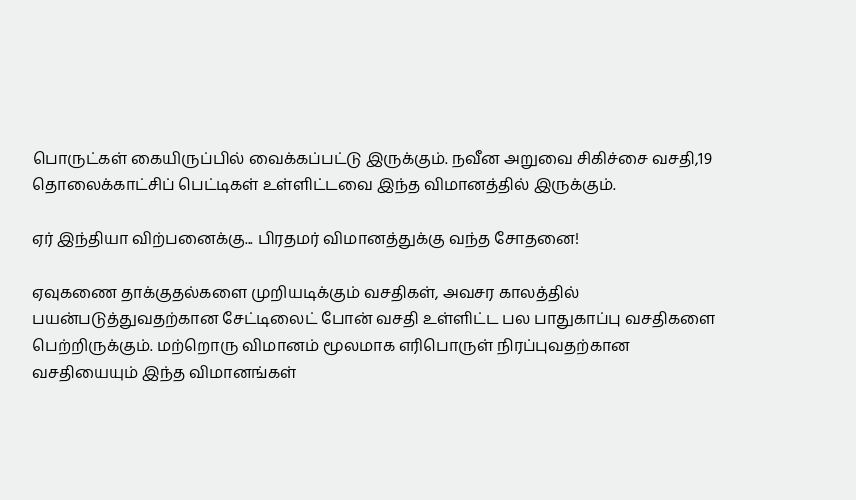பொருட்கள் கையிருப்பில் வைக்கப்பட்டு இருக்கும். நவீன அறுவை சிகிச்சை வசதி,19 தொலைக்காட்சிப் பெட்டிகள் உள்ளிட்டவை இந்த விமானத்தில் இருக்கும்.

ஏர் இந்தியா விற்பனைக்கு... பிரதமர் விமானத்துக்கு வந்த சோதனை!

ஏவுகணை தாக்குதல்களை முறியடிக்கும் வசதிகள், அவசர காலத்தில் பயன்படுத்துவதற்கான சேட்டிலைட் போன் வசதி உள்ளிட்ட பல பாதுகாப்பு வசதிகளை பெற்றிருக்கும். மற்றொரு விமானம் மூலமாக எரிபொருள் நிரப்புவதற்கான வசதியையும் இந்த விமானங்கள்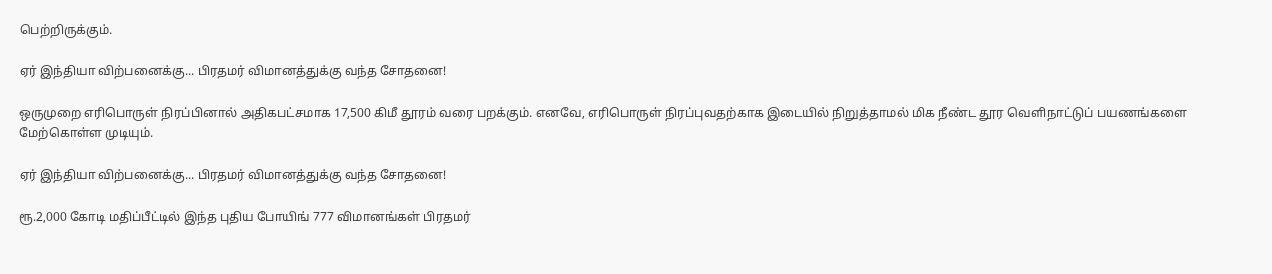பெற்றிருக்கும்.

ஏர் இந்தியா விற்பனைக்கு... பிரதமர் விமானத்துக்கு வந்த சோதனை!

ஒருமுறை எரிபொருள் நிரப்பினால் அதிகபட்சமாக 17,500 கிமீ தூரம் வரை பறக்கும். எனவே, எரிபொருள் நிரப்புவதற்காக இடையில் நிறுத்தாமல் மிக நீண்ட தூர வெளிநாட்டுப் பயணங்களை மேற்கொள்ள முடியும்.

ஏர் இந்தியா விற்பனைக்கு... பிரதமர் விமானத்துக்கு வந்த சோதனை!

ரூ.2,000 கோடி மதிப்பீட்டில் இந்த புதிய போயிங் 777 விமானங்கள் பிரதமர்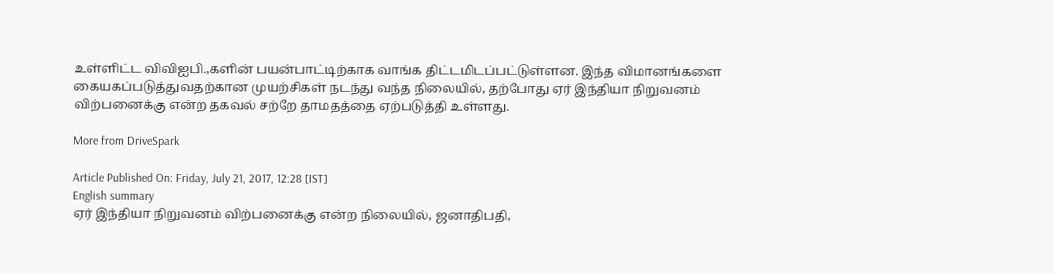உள்ளிட்ட விவிஐபி.,களின் பயன்பாட்டிற்காக வாங்க திட்டமிடப்பட்டுள்ளன. இந்த விமானங்களை கையகப்படுத்துவதற்கான முயற்சிகள் நடந்து வந்த நிலையில், தற்போது ஏர் இந்தியா நிறுவனம் விற்பனைக்கு என்ற தகவல் சற்றே தாமதத்தை ஏற்படுத்தி உள்ளது.

More from DriveSpark

Article Published On: Friday, July 21, 2017, 12:28 [IST]
English summary
ஏர் இந்தியா நிறுவனம் விற்பனைக்கு என்ற நிலையில், ஜனாதிபதி,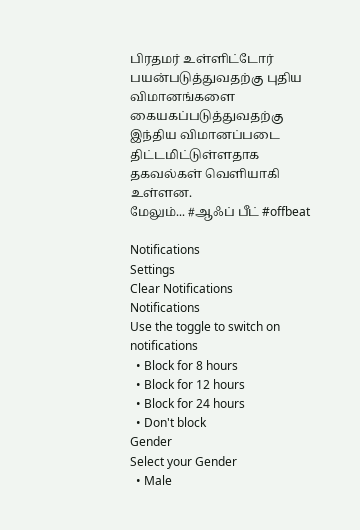பிரதமர் உள்ளிட்டோர் பயன்படுத்துவதற்கு புதிய விமானங்களை கையகப்படுத்துவதற்கு இந்திய விமானப்படை திட்டமிட்டுள்ளதாக தகவல்கள் வெளியாகி உள்ளன.
மேலும்... #ஆஃப் பீட் #offbeat

Notifications
Settings
Clear Notifications
Notifications
Use the toggle to switch on notifications
  • Block for 8 hours
  • Block for 12 hours
  • Block for 24 hours
  • Don't block
Gender
Select your Gender
  • Male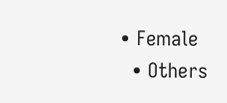• Female
  • Others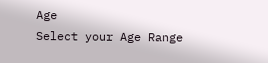Age
Select your Age Range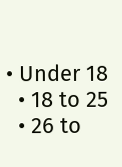• Under 18
  • 18 to 25
  • 26 to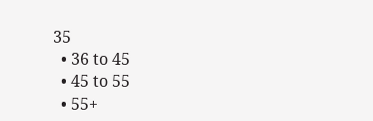35
  • 36 to 45
  • 45 to 55
  • 55+